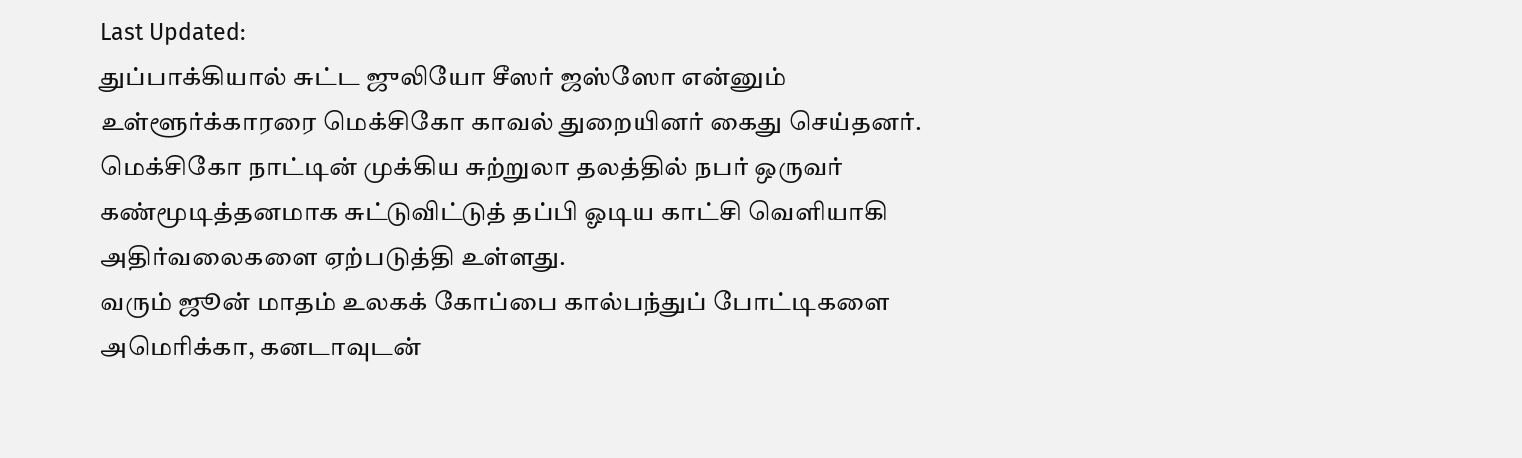Last Updated:
துப்பாக்கியால் சுட்ட ஜுலியோ சீஸர் ஜஸ்ஸோ என்னும் உள்ளூர்க்காரரை மெக்சிகோ காவல் துறையினர் கைது செய்தனர்.
மெக்சிகோ நாட்டின் முக்கிய சுற்றுலா தலத்தில் நபர் ஒருவர் கண்மூடித்தனமாக சுட்டுவிட்டுத் தப்பி ஓடிய காட்சி வெளியாகி அதிர்வலைகளை ஏற்படுத்தி உள்ளது.
வரும் ஜூன் மாதம் உலகக் கோப்பை கால்பந்துப் போட்டிகளை அமெரிக்கா, கனடாவுடன்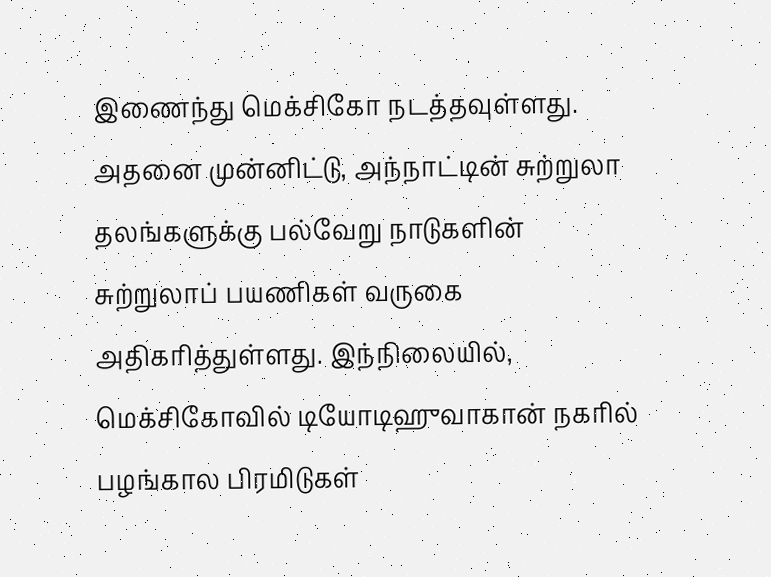இணைந்து மெக்சிகோ நடத்தவுள்ளது. அதனை முன்னிட்டு, அந்நாட்டின் சுற்றுலா தலங்களுக்கு பல்வேறு நாடுகளின் சுற்றுலாப் பயணிகள் வருகை அதிகரித்துள்ளது. இந்நிலையில், மெக்சிகோவில் டியோடிஹுவாகான் நகரில் பழங்கால பிரமிடுகள்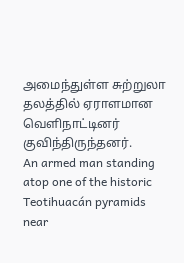அமைந்துள்ள சுற்றுலா தலத்தில் ஏராளமான வெளிநாட்டினர் குவிந்திருந்தனர்.
An armed man standing atop one of the historic Teotihuacán pyramids near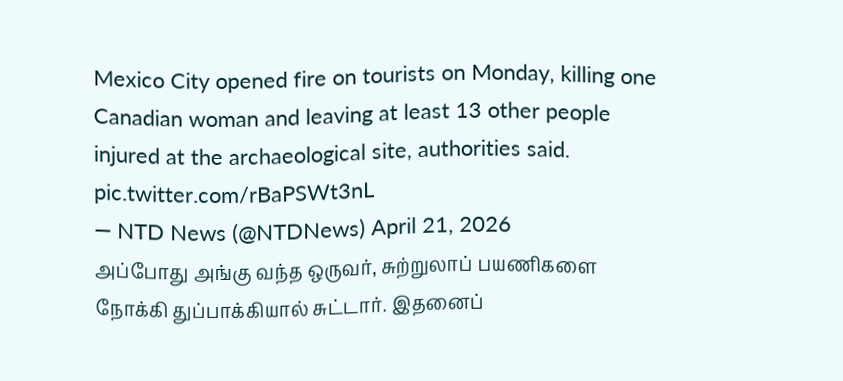Mexico City opened fire on tourists on Monday, killing one Canadian woman and leaving at least 13 other people injured at the archaeological site, authorities said. pic.twitter.com/rBaPSWt3nL
— NTD News (@NTDNews) April 21, 2026
அப்போது அங்கு வந்த ஒருவர், சுற்றுலாப் பயணிகளை நோக்கி துப்பாக்கியால் சுட்டார். இதனைப்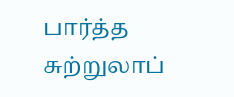பார்த்த சுற்றுலாப்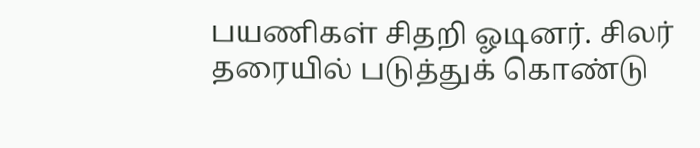பயணிகள் சிதறி ஓடினர். சிலர் தரையில் படுத்துக் கொண்டு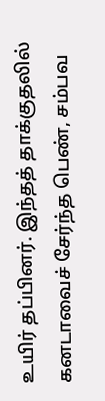உயிர் தப்பினர். இந்தத் தாக்குதலில் கனடாவைச் சேர்ந்த பெண், சம்பவ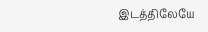இடத்திலேயே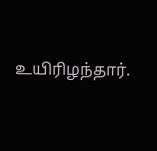உயிரிழந்தார்.